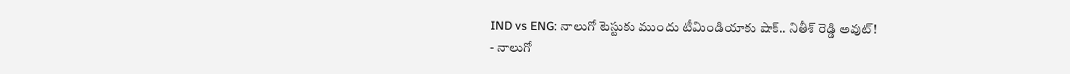IND vs ENG: నాలుగో టెస్టుకు ముందు టీమిండియాకు షాక్.. నితీశ్ రెడ్డి అవుట్!
- నాలుగో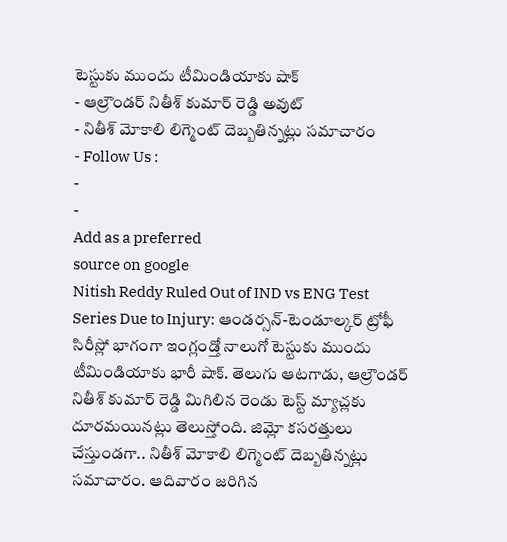టెస్టుకు ముందు టీమిండియాకు షాక్
- ఆల్రౌండర్ నితీశ్ కుమార్ రెడ్డి అవుట్
- నితీశ్ మోకాలి లిగ్మెంట్ దెబ్బతిన్నట్లు సమాచారం
- Follow Us :
-
-
Add as a preferred
source on google
Nitish Reddy Ruled Out of IND vs ENG Test Series Due to Injury: ఆండర్సన్-టెండూల్కర్ ట్రోఫీ సిరీస్లో భాగంగా ఇంగ్లండ్తో నాలుగో టెస్టుకు ముందు టీమిండియాకు భారీ షాక్. తెలుగు ఆటగాడు, ఆల్రౌండర్ నితీశ్ కుమార్ రెడ్డి మిగిలిన రెండు టెస్ట్ మ్యాచ్లకు దూరమయినట్లు తెలుస్తోంది. జిమ్లో కసరత్తులు చేస్తుండగా.. నితీశ్ మోకాలి లిగ్మెంట్ దెబ్బతిన్నట్లు సమాచారం. ఆదివారం జరిగిన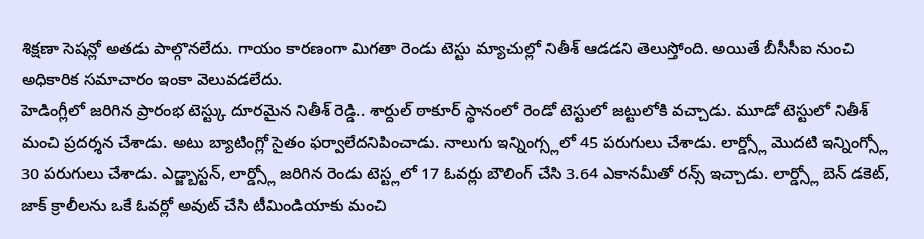శిక్షణా సెషన్లో అతడు పాల్గొనలేదు. గాయం కారణంగా మిగతా రెండు టెస్టు మ్యాచుల్లో నితీశ్ ఆడడని తెలుస్తోంది. అయితే బీసీసీఐ నుంచి అధికారిక సమాచారం ఇంకా వెలువడలేదు.
హెడింగ్లీలో జరిగిన ప్రారంభ టెస్ట్కు దూరమైన నితీశ్ రెడ్డి.. శార్దుల్ ఠాకూర్ స్థానంలో రెండో టెస్టులో జట్టులోకి వచ్చాడు. మూడో టెస్టులో నితీశ్ మంచి ప్రదర్శన చేశాడు. అటు బ్యాటింగ్లో సైతం ఫర్వాలేదనిపించాడు. నాలుగు ఇన్నింగ్స్లలో 45 పరుగులు చేశాడు. లార్డ్స్లో మొదటి ఇన్నింగ్స్లో 30 పరుగులు చేశాడు. ఎడ్జ్బాస్టన్, లార్డ్స్లో జరిగిన రెండు టెస్ట్లలో 17 ఓవర్లు బౌలింగ్ చేసి 3.64 ఎకానమీతో రన్స్ ఇచ్చాడు. లార్డ్స్లో బెన్ డకెట్, జాక్ క్రాలీలను ఒకే ఓవర్లో అవుట్ చేసి టీమిండియాకు మంచి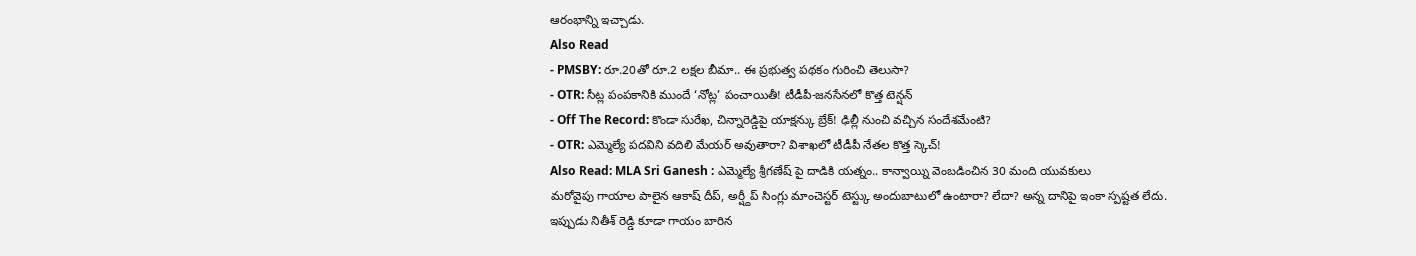ఆరంభాన్ని ఇచ్చాడు.
Also Read
- PMSBY: రూ.20తో రూ.2 లక్షల బీమా.. ఈ ప్రభుత్వ పథకం గురించి తెలుసా?
- OTR: సీట్ల పంపకానికి ముందే ‘నోట్ల’ పంచాయితీ! టీడీపీ-జనసేనలో కొత్త టెన్షన్
- Off The Record: కొండా సురేఖ, చిన్నారెడ్డిపై యాక్షన్కు బ్రేక్! ఢిల్లీ నుంచి వచ్చిన సందేశమేంటి?
- OTR: ఎమ్మెల్యే పదవిని వదిలి మేయర్ అవుతారా? విశాఖలో టీడీపీ నేతల కొత్త స్కెచ్!
Also Read: MLA Sri Ganesh : ఎమ్మెల్యే శ్రీగణేష్ పై దాడికి యత్నం.. కాన్వాయ్ని వెంబడించిన 30 మంది యువకులు
మరోవైపు గాయాల పాలైన ఆకాష్ దీప్, అర్ష్దీప్ సింగ్లు మాంచెస్టర్ టెస్ట్కు అందుబాటులో ఉంటారా? లేదా? అన్న దానిపై ఇంకా స్పష్టత లేదు. ఇప్పుడు నితీశ్ రెడ్డి కూడా గాయం బారిన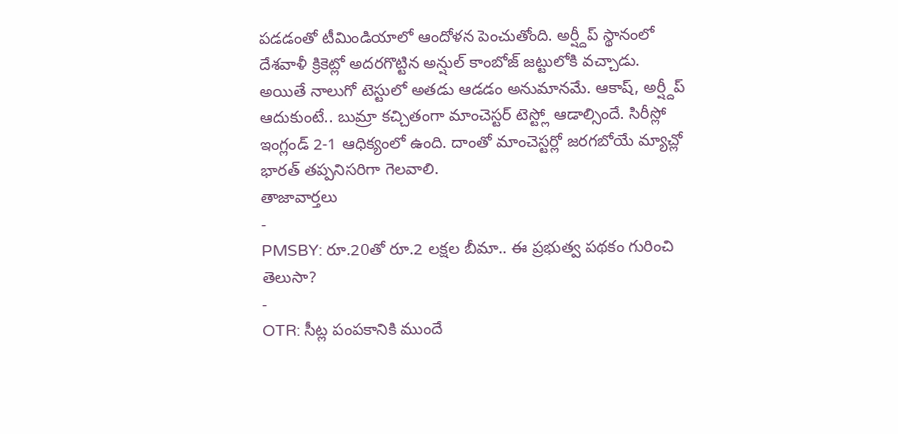పడడంతో టీమిండియాలో ఆందోళన పెంచుతోంది. అర్ష్దీప్ స్థానంలో దేశవాళీ క్రికెట్లో అదరగొట్టిన అన్షుల్ కాంబోజ్ జట్టులోకి వచ్చాడు. అయితే నాలుగో టెస్టులో అతడు ఆడడం అనుమానమే. ఆకాష్, అర్ష్దీప్ ఆదుకుంటే.. బుమ్రా కచ్చితంగా మాంచెస్టర్ టెస్ట్లో ఆడాల్సిందే. సిరీస్లో ఇంగ్లండ్ 2-1 ఆధిక్యంలో ఉంది. దాంతో మాంచెస్టర్లో జరగబోయే మ్యాచ్లో భారత్ తప్పనిసరిగా గెలవాలి.
తాజావార్తలు
-
PMSBY: రూ.20తో రూ.2 లక్షల బీమా.. ఈ ప్రభుత్వ పథకం గురించి తెలుసా?
-
OTR: సీట్ల పంపకానికి ముందే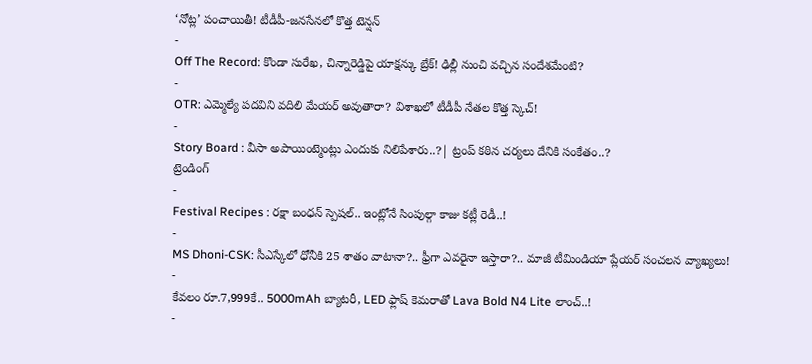‘నోట్ల’ పంచాయితీ! టీడీపీ-జనసేనలో కొత్త టెన్షన్
-
Off The Record: కొండా సురేఖ, చిన్నారెడ్డిపై యాక్షన్కు బ్రేక్! ఢిల్లీ నుంచి వచ్చిన సందేశమేంటి?
-
OTR: ఎమ్మెల్యే పదవిని వదిలి మేయర్ అవుతారా? విశాఖలో టీడీపీ నేతల కొత్త స్కెచ్!
-
Story Board : వీసా అపాయింట్మెంట్లు ఎందుకు నిలిపేశారు..?| ట్రంప్ కఠిన చర్యలు దేనికి సంకేతం..?
ట్రెండింగ్
-
Festival Recipes : రక్షా బంధన్ స్పెషల్.. ఇంట్లోనే సింపుల్గా కాజు కట్లీ రెడీ..!
-
MS Dhoni-CSK: సీఎస్కేలో ధోనీకి 25 శాతం వాటానా?.. ఫ్రీగా ఎవరైనా ఇస్తారా?.. మాజీ టీమిండియా ప్లేయర్ సంచలన వ్యాఖ్యలు!
-
కేవలం రూ.7,999కే.. 5000mAh బ్యాటరీ, LED ఫ్లాష్ కెమరాతో Lava Bold N4 Lite లాంచ్..!
-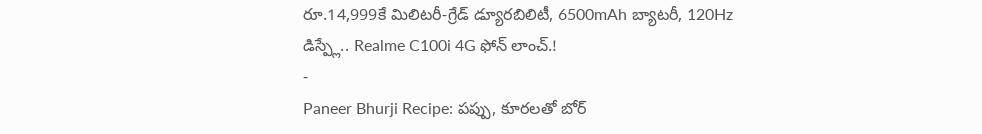రూ.14,999కే మిలిటరీ-గ్రేడ్ డ్యూరబిలిటీ, 6500mAh బ్యాటరీ, 120Hz డిస్ప్లే.. Realme C100i 4G ఫోన్ లాంచ్.!
-
Paneer Bhurji Recipe: పప్పు, కూరలతో బోర్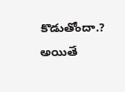కొడుతోందా.? అయితే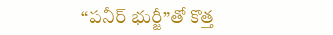“పనీర్ భుర్జీ”తో కొత్త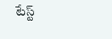టేస్ట్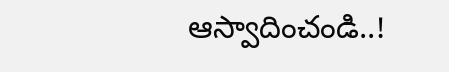ఆస్వాదించండి..!